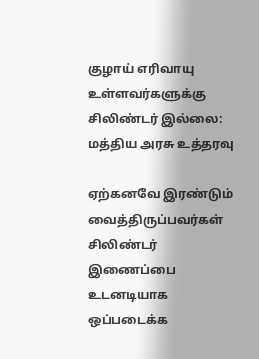குழாய் எரிவாயு உள்ளவர்களுக்கு சிலிண்டர் இல்லை: மத்திய அரசு உத்தரவு

ஏற்கனவே இரண்டும் வைத்திருப்பவர்கள் சிலிண்டர் இணைப்பை உடனடியாக ஒப்படைக்க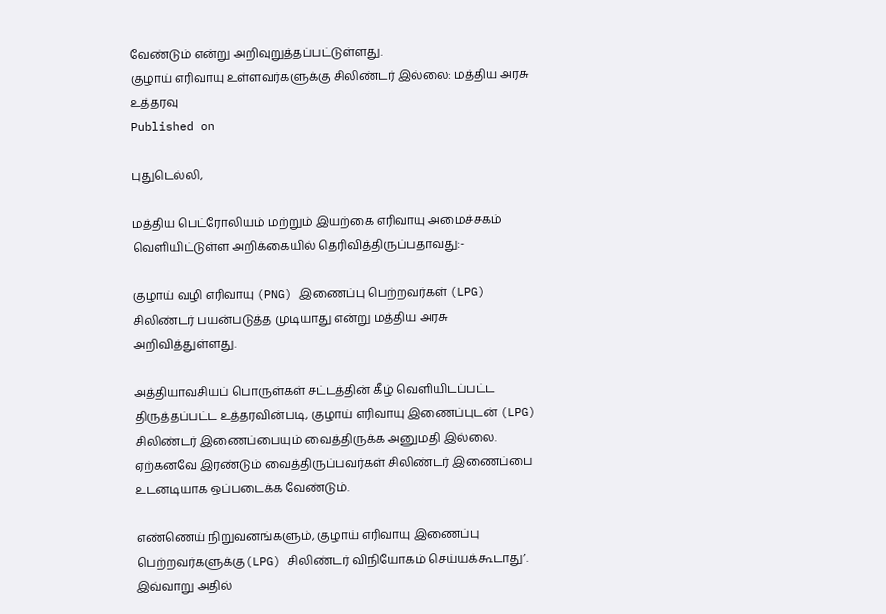வேண்டும் என்று அறிவுறுத்தப்பட்டுள்ளது.
குழாய் எரிவாயு உள்ளவர்களுக்கு சிலிண்டர் இல்லை: மத்திய அரசு உத்தரவு
Published on

புதுடெல்லி,

மத்திய பெட்ரோலியம் மற்றும் இயற்கை எரிவாயு அமைச்சகம் வெளியிட்டுள்ள அறிக்கையில் தெரிவித்திருப்பதாவது:-

குழாய் வழி எரிவாயு (PNG) இணைப்பு பெற்றவர்கள் (LPG) சிலிண்டர் பயன்படுத்த முடியாது என்று மத்திய அரசு அறிவித்துள்ளது.

அத்தியாவசியப் பொருள்கள் சட்டத்தின் கீழ் வெளியிடப்பட்ட திருத்தப்பட்ட உத்தரவின்படி, குழாய் எரிவாயு இணைப்புடன் (LPG) சிலிண்டர் இணைப்பையும் வைத்திருக்க அனுமதி இல்லை. ஏற்கனவே இரண்டும் வைத்திருப்பவர்கள் சிலிண்டர் இணைப்பை உடனடியாக ஒப்படைக்க வேண்டும்.

எண்ணெய் நிறுவனங்களும், குழாய் எரிவாயு இணைப்பு பெற்றவர்களுக்கு(LPG) சிலிண்டர் விநியோகம் செய்யக்கூடாது’. இவ்வாறு அதில்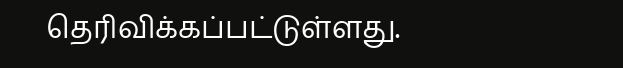தெரிவிக்கப்பட்டுள்ளது.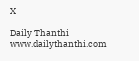X

Daily Thanthi
www.dailythanthi.com